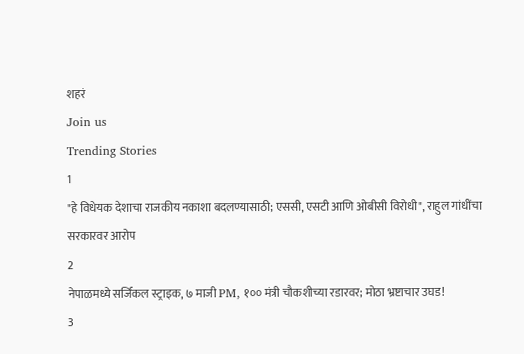शहरं
Join us
Trending Stories
1
"हे विधेयक देशाचा राजकीय नकाशा बदलण्यासाठी; एससी, एसटी आणि ओबीसी विरोधी", राहुल गांधींचा सरकारवर आरोप
2
नेपाळमध्ये सर्जिकल स्ट्राइक, ७ माजी PM, १०० मंत्री चौकशीच्या रडारवर; मोठा भ्रष्टाचार उघड!
3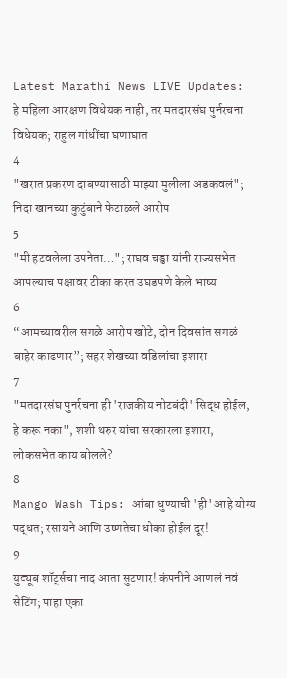Latest Marathi News LIVE Updates: हे महिला आरक्षण विधेयक नाही, तर मतदारसंघ पुर्नरचना विधेयक; राहुल गांधींचा घणाघात
4
"खरात प्रकरण दाबण्यासाठी माझ्या मुलीला अडकवलं"; निदा खानच्या कुटुंबाने फेटाळले आरोप
5
"मी हटवलेला उपनेता…"; राघव चड्ढा यांनी राज्यसभेत आपल्याच पक्षावर टीका करत उघडपणे केले भाष्य
6
“आमच्यावरील सगळे आरोप खोटे, दोन दिवसांत सगळं बाहेर काढणार”; सहर शेखच्या वडिलांचा इशारा
7
"मतदारसंघ पुनर्रचना ही 'राजकीय नोटबंदी' सिद्ध होईल, हे करू नका", शशी थरुर यांचा सरकारला इशारा, लोकसभेत काय बोलले?
8
Mango Wash Tips: आंबा धुण्याची 'ही' आहे योग्य पद्धत; रसायने आणि उष्णतेचा धोका होईल दूर!
9
युट्यूब शॉर्ट्सचा नाद आता सुटणार! कंपनीने आणलं नवं सेटिंग; पाहा एका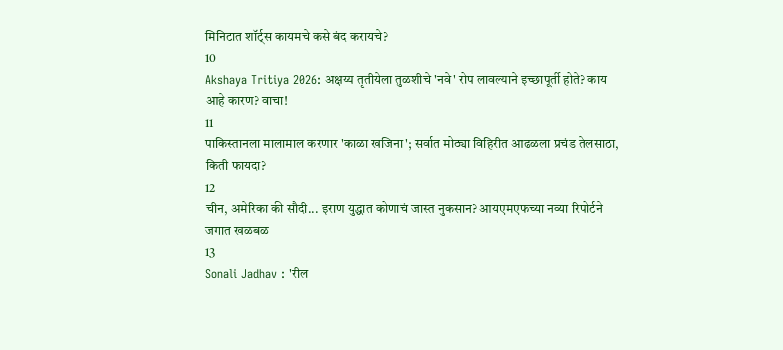मिनिटात शॉर्ट्स कायमचे कसे बंद करायचे?
10
Akshaya Tritiya 2026: अक्षय्य तृतीयेला तुळशीचे 'नवे' रोप लावल्याने इच्छापूर्ती होते? काय आहे कारण? वाचा!
11
पाकिस्तानला मालामाल करणार 'काळा खजिना'; सर्वात मोठ्या विहिरीत आढळला प्रचंड तेलसाठा, किती फायदा?
12
चीन, अमेरिका की सौदी... इराण युद्धात कोणाचं जास्त नुकसान? आयएमएफच्या नव्या रिपोर्टने जगात खळबळ
13
Sonali Jadhav : 'रील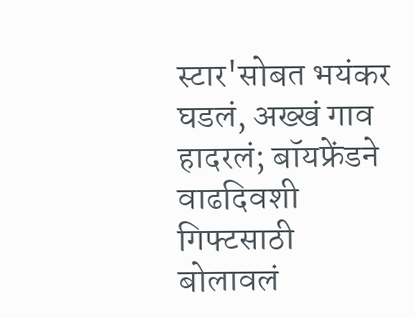स्टार'सोबत भयंकर घडलं, अख्खं गाव हादरलं; बॉयफ्रेंडने वाढदिवशी गिफ्टसाठी बोलावलं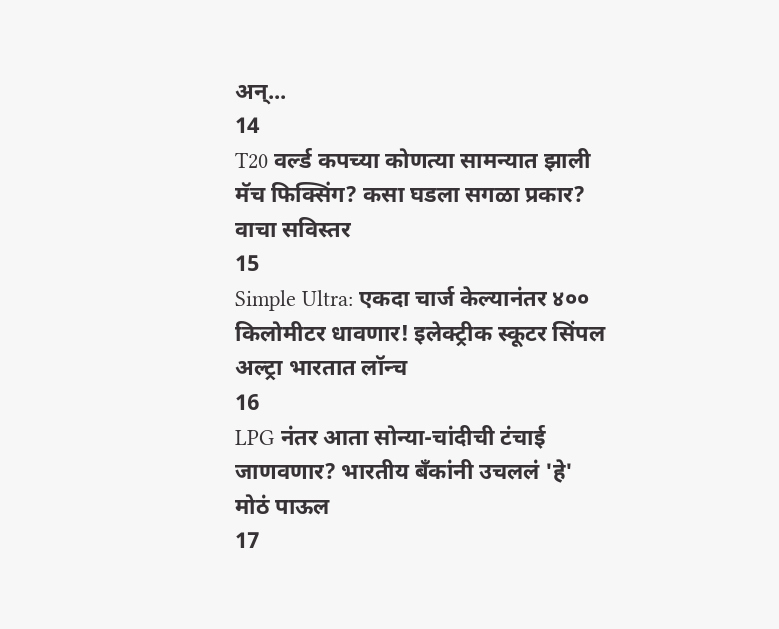अन्...
14
T20 वर्ल्ड कपच्या कोणत्या सामन्यात झाली मॅच फिक्सिंग? कसा घडला सगळा प्रकार? वाचा सविस्तर
15
Simple Ultra: एकदा चार्ज केल्यानंतर ४०० किलोमीटर धावणार! इलेक्ट्रीक स्कूटर सिंपल अल्ट्रा भारतात लॉन्च
16
LPG नंतर आता सोन्या-चांदीची टंचाई जाणवणार? भारतीय बँकांनी उचललं 'हे' मोठं पाऊल
17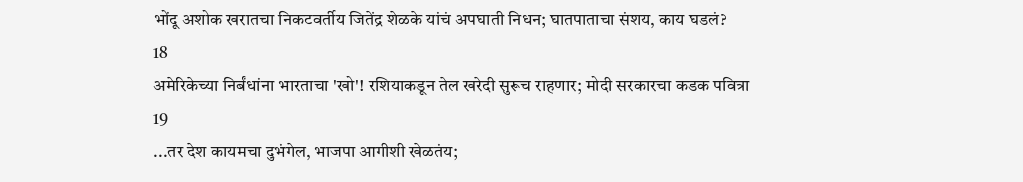भोंदू अशोक खरातचा निकटवर्तीय जितेंद्र शेळके यांचं अपघाती निधन; घातपाताचा संशय, काय घडलं?
18
अमेरिकेच्या निर्बंधांना भारताचा 'खो'! रशियाकडून तेल खरेदी सुरूच राहणार; मोदी सरकारचा कडक पवित्रा
19
...तर देश कायमचा दुभंगेल, भाजपा आगीशी खेळतंय;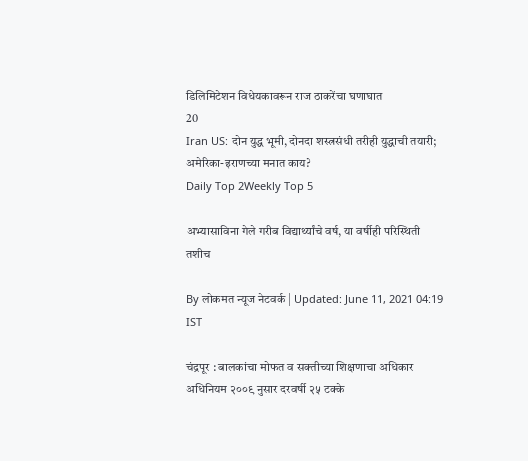डिलिमिटेशन विधेयकावरून राज ठाकरेंचा घणाघात
20
Iran US: दोन युद्ध भूमी, दोनदा शस्त्रसंधी तरीही युद्धाची तयारी; अमेरिका-इराणच्या मनात काय?
Daily Top 2Weekly Top 5

अभ्यासाविना गेले गरीब विद्यार्थ्यांचे वर्ष, या वर्षीही परिस्थिती तशीच

By लोकमत न्यूज नेटवर्क | Updated: June 11, 2021 04:19 IST

चंद्रपूर : बालकांचा मोफत व सक्तीच्या शिक्षणाचा अधिकार अधिनियम २००९ नुसार दरवर्षी २५ टक्के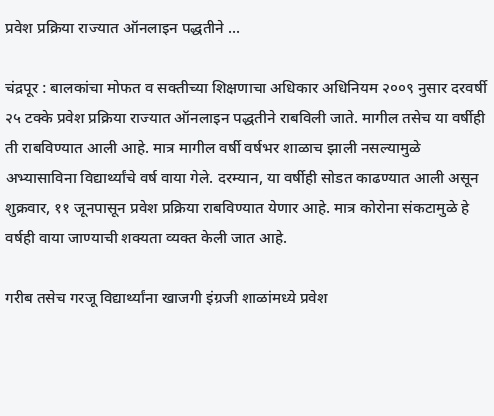प्रवेश प्रक्रिया राज्यात ऑनलाइन पद्धतीने ...

चंद्रपूर : बालकांचा मोफत व सक्तीच्या शिक्षणाचा अधिकार अधिनियम २००९ नुसार दरवर्षी २५ टक्के प्रवेश प्रक्रिया राज्यात ऑनलाइन पद्धतीने राबविली जाते. मागील तसेच या वर्षीही ती राबविण्यात आली आहे. मात्र मागील वर्षी वर्षभर शाळाच झाली नसल्यामुळे अभ्यासाविना विद्यार्थ्यांचे वर्ष वाया गेले. दरम्यान, या वर्षीही सोडत काढण्यात आली असून शुक्रवार, ११ जूनपासून प्रवेश प्रक्रिया राबविण्यात येणार आहे. मात्र कोरोना संकटामुळे हे वर्षही वाया जाण्याची शक्यता व्यक्त केली जात आहे.

गरीब तसेच गरजू विद्यार्थ्यांना खाजगी इंग्रजी शाळांमध्ये प्रवेश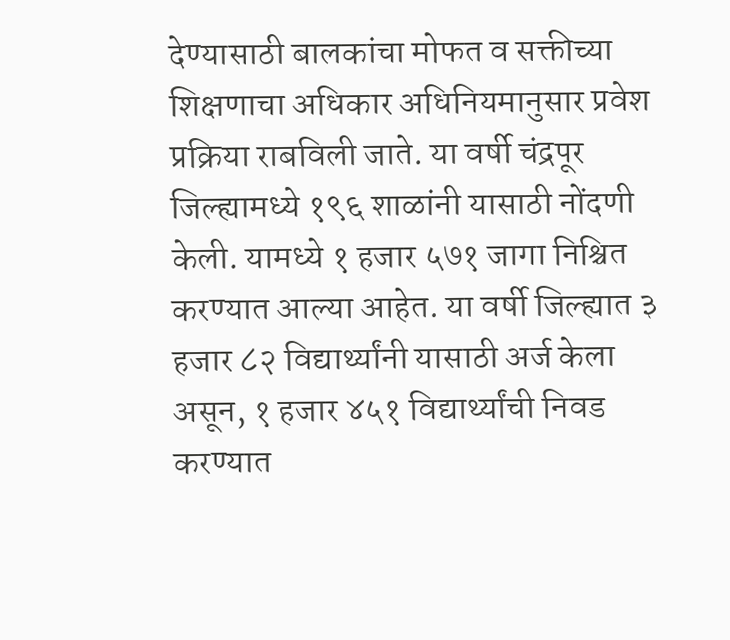देण्यासाठी बालकांचा मोफत व सक्तीच्या शिक्षणाचा अधिकार अधिनियमानुसार प्रवेश प्रक्रिया राबविली जाते. या वर्षी चंद्रपूर जिल्ह्यामध्ये १९६ शाळांनी यासाठी नोंदणी केली. यामध्ये १ हजार ५७१ जागा निश्चित करण्यात आल्या आहेत. या वर्षी जिल्ह्यात ३ हजार ८२ विद्यार्थ्यांनी यासाठी अर्ज केला असून, १ हजार ४५१ विद्यार्थ्यांची निवड करण्यात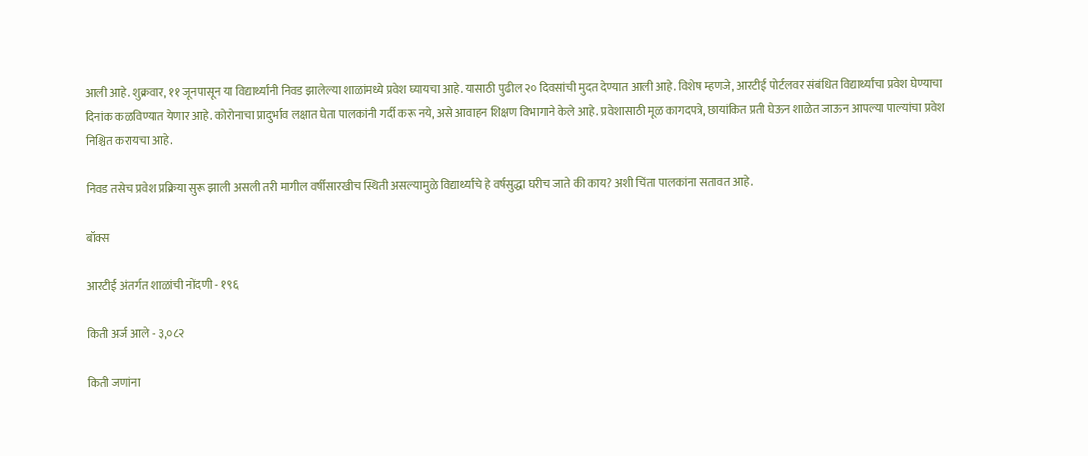आली आहे. शुक्रवार, ११ जूनपासून या विद्यार्थ्यांनी निवड झालेल्या शाळांमध्ये प्रवेश घ्यायचा आहे. यासाठी पुढील २० दिवसांची मुदत देण्यात आली आहे. विशेष म्हणजे, आरटीई पोर्टलवर संबंधित विद्यार्थ्यांचा प्रवेश घेण्याचा दिनांक कळविण्यात येणार आहे. कोरोनाचा प्रादुर्भाव लक्षात घेता पालकांनी गर्दी करू नये, असे आवाहन शिक्षण विभागाने केले आहे. प्रवेशासाठी मूळ कागदपत्रे, छायांकित प्रती घेऊन शाळेत जाऊन आपल्या पाल्यांचा प्रवेश निश्चित करायचा आहे.

निवड तसेच प्रवेश प्रक्रिया सुरू झाली असली तरी मागील वर्षीसारखीच स्थिती असल्यामुळे विद्यार्थ्यांचे हे वर्षसुद्धा घरीच जाते की काय? अशी चिंता पालकांना सतावत आहे.

बॉक्स

आरटीई अंतर्गत शाळांची नोंदणी - १९६

किती अर्ज आले - ३,०८२

किती जणांना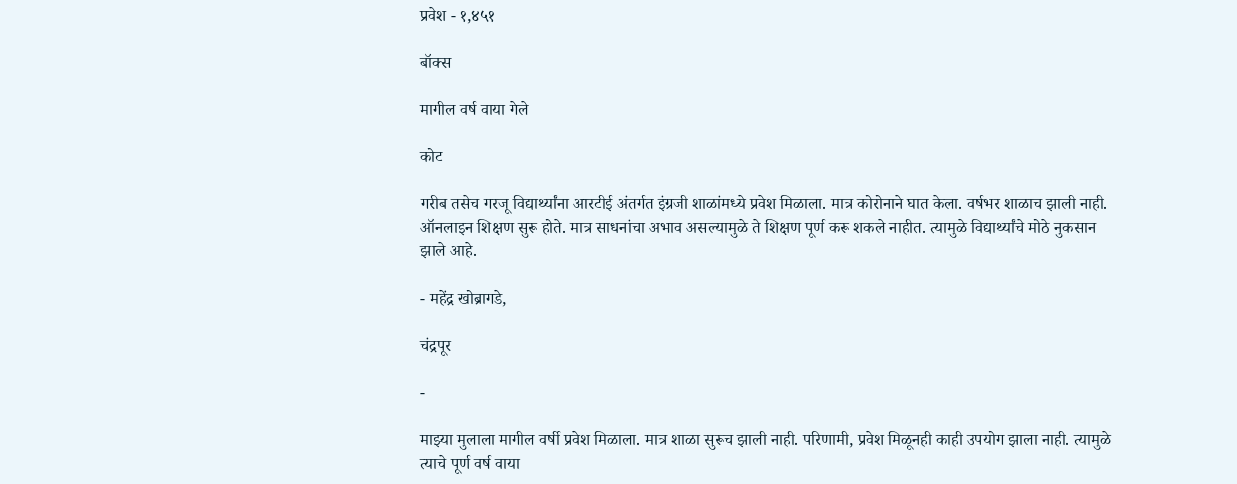प्रवेश - १,४५१

बॉक्स

मागील वर्ष वाया गेले

कोट

गरीब तसेच गरजू विद्यार्थ्यांना आरटीई अंतर्गत इंग्रजी शाळांमध्ये प्रवेश मिळाला. मात्र कोरोनाने घात केला. वर्षभर शाळाच झाली नाही. ऑनलाइन शिक्षण सुरू होते. मात्र साधनांचा अभाव असल्यामुळे ते शिक्षण पूर्ण करू शकले नाहीत. त्यामुळे विद्यार्थ्यांचे मोठे नुकसान झाले आहे.

- महेंद्र खोब्रागडे,

चंद्रपूर

-

माझ्या मुलाला मागील वर्षी प्रवेश मिळाला. मात्र शाळा सुरूच झाली नाही. परिणामी, प्रवेश मिळूनही काही उपयोग झाला नाही. त्यामुळे त्याचे पूर्ण वर्ष वाया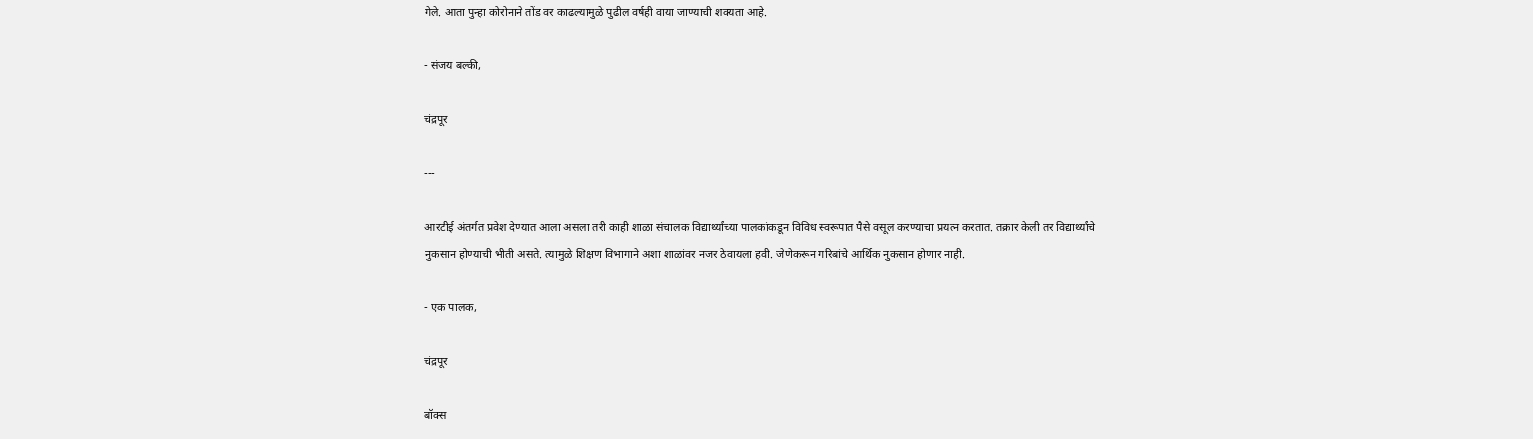गेले. आता पुन्हा कोरोनाने तोंड वर काढल्यामुळे पुढील वर्षही वाया जाण्याची शक्यता आहे.

- संजय बल्की,

चंद्रपूर

---

आरटीई अंतर्गत प्रवेश देण्यात आला असला तरी काही शाळा संचालक विद्यार्थ्यांच्या पालकांकडून विविध स्वरूपात पैसे वसूल करण्याचा प्रयत्न करतात. तक्रार केली तर विद्यार्थ्यांचे नुकसान होण्याची भीती असते. त्यामुळे शिक्षण विभागाने अशा शाळांवर नजर ठेवायला हवी. जेणेकरून गरिबांचे आर्थिक नुकसान होणार नाही.

- एक पालक,

चंद्रपूर

बॉक्स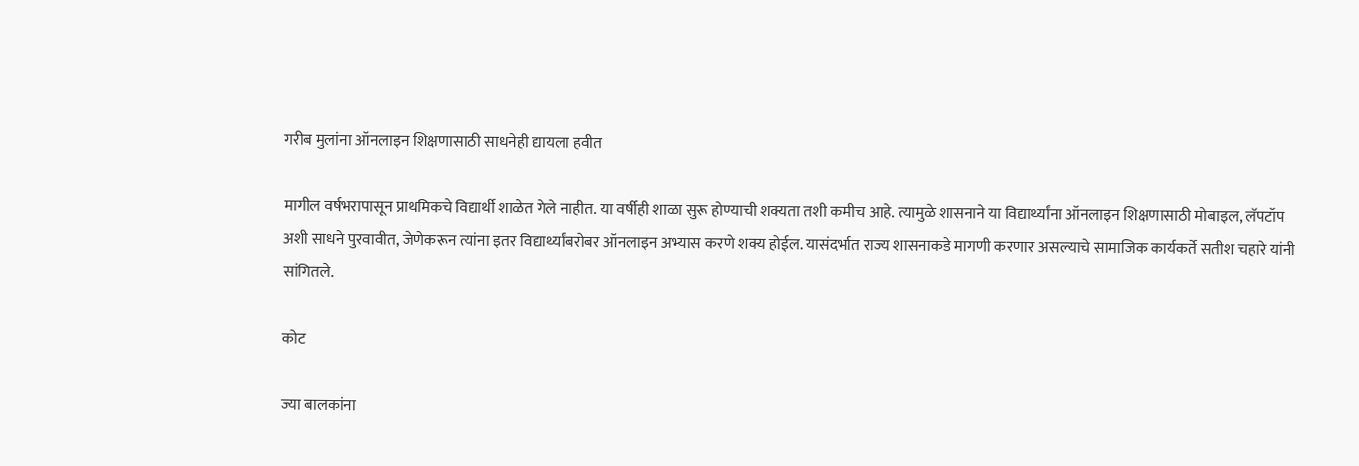गरीब मुलांना ऑनलाइन शिक्षणासाठी साधनेही द्यायला हवीत

मागील वर्षभरापासून प्राथमिकचे विद्यार्थी शाळेत गेले नाहीत. या वर्षीही शाळा सुरू होण्याची शक्यता तशी कमीच आहे. त्यामुळे शासनाने या विद्यार्थ्यांना ऑनलाइन शिक्षणासाठी मोबाइल, लॅपटॉप अशी साधने पुरवावीत, जेणेकरून त्यांना इतर विद्यार्थ्यांबरोबर ऑनलाइन अभ्यास करणे शक्य होईल. यासंदर्भात राज्य शासनाकडे मागणी करणार असल्याचे सामाजिक कार्यकर्ते सतीश चहारे यांनी सांगितले.

कोट

ज्या बालकांना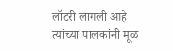लॉटरी लागली आहे त्यांच्या पालकांनी मूळ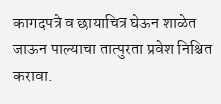कागदपत्रे व छायाचित्र घेऊन शाळेत जाऊन पाल्याचा तात्पुरता प्रवेश निश्चित करावा.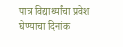पात्र विद्यार्थ्यांचा प्रवेश घेण्याचा दिनांक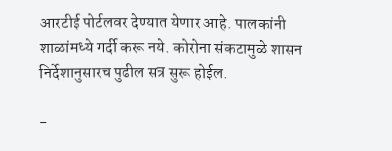आरटीई पोर्टलवर देण्यात येणार आहे. पालकांनी शाळांमध्ये गर्दी करू नये. कोरोना संकटामुळे शासन निर्देशानुसारच पुढील सत्र सुरू होईल.

-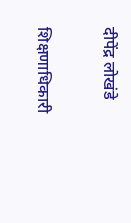दीपेंद्र लोखंडे

शिक्षणाधिकारी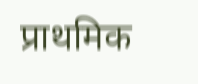प्राथमिक